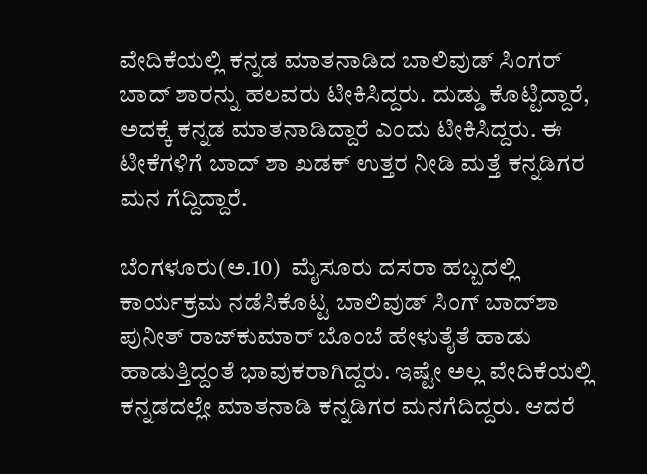ವೇದಿಕೆಯಲ್ಲಿ ಕನ್ನಡ ಮಾತನಾಡಿದ ಬಾಲಿವುಡ್ ಸಿಂಗರ್ ಬಾದ್ ಶಾರನ್ನು ಹಲವರು ಟೀಕಿಸಿದ್ದರು. ದುಡ್ಡು ಕೊಟ್ಟಿದ್ದಾರೆ, ಅದಕ್ಕೆ ಕನ್ನಡ ಮಾತನಾಡಿದ್ದಾರೆ ಎಂದು ಟೀಕಿಸಿದ್ದರು. ಈ ಟೀಕೆಗಳಿಗೆ ಬಾದ್ ಶಾ ಖಡಕ್ ಉತ್ತರ ನೀಡಿ ಮತ್ತೆ ಕನ್ನಡಿಗರ ಮನ ಗೆದ್ದಿದ್ದಾರೆ.

ಬೆಂಗಳೂರು(ಅ.10)  ಮೈಸೂರು ದಸರಾ ಹಬ್ಬದಲ್ಲಿ ಕಾರ್ಯಕ್ರಮ ನಡೆಸಿಕೊಟ್ಟ ಬಾಲಿವುಡ್ ಸಿಂಗ್ ಬಾದ್‌ಶಾ ಪುನೀತ್ ರಾಜ್‌ಕುಮಾರ್ ಬೊಂಬೆ ಹೇಳುತೈತೆ ಹಾಡು ಹಾಡುತ್ತಿದ್ದಂತೆ ಭಾವುಕರಾಗಿದ್ದರು. ಇಷ್ಟೇ ಅಲ್ಲ ವೇದಿಕೆಯಲ್ಲಿ ಕನ್ನಡದಲ್ಲೇ ಮಾತನಾಡಿ ಕನ್ನಡಿಗರ ಮನಗೆದಿದ್ದರು. ಆದರೆ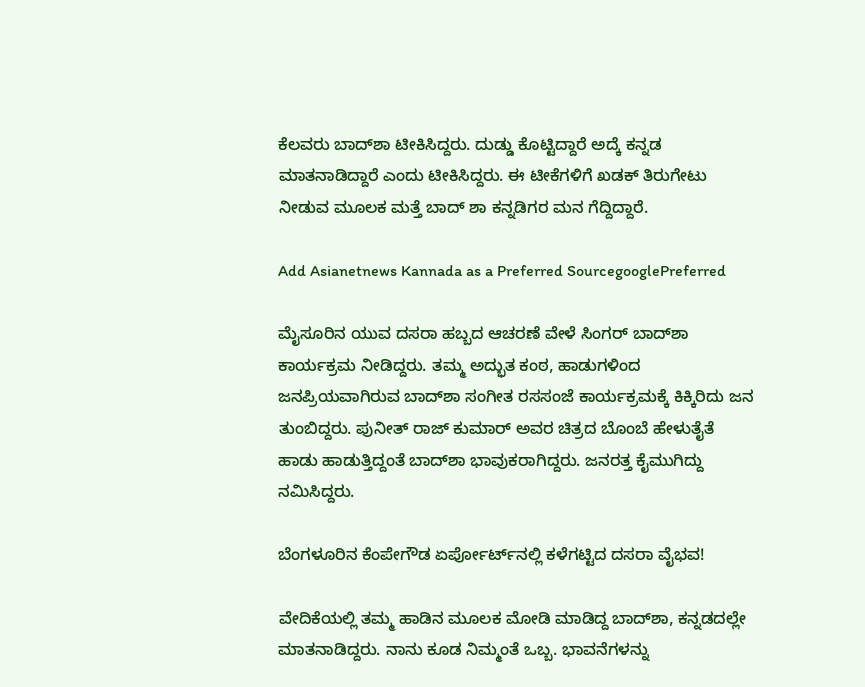ಕೆಲವರು ಬಾದ್‌ಶಾ ಟೀಕಿಸಿದ್ದರು. ದುಡ್ಡು ಕೊಟ್ಟಿದ್ದಾರೆ ಅದ್ಕೆ ಕನ್ನಡ ಮಾತನಾಡಿದ್ದಾರೆ ಎಂದು ಟೀಕಿಸಿದ್ದರು. ಈ ಟೀಕೆಗಳಿಗೆ ಖಡಕ್ ತಿರುಗೇಟು ನೀಡುವ ಮೂಲಕ ಮತ್ತೆ ಬಾದ್ ಶಾ ಕನ್ನಡಿಗರ ಮನ ಗೆದ್ದಿದ್ದಾರೆ.

Add Asianetnews Kannada as a Preferred SourcegooglePreferred

ಮೈಸೂರಿನ ಯುವ ದಸರಾ ಹಬ್ಬದ ಆಚರಣೆ ವೇಳೆ ಸಿಂಗರ್ ಬಾದ್‌ಶಾ ಕಾರ್ಯಕ್ರಮ ನೀಡಿದ್ದರು. ತಮ್ಮ ಅದ್ಭುತ ಕಂಠ, ಹಾಡುಗಳಿಂದ ಜನಪ್ರಿಯವಾಗಿರುವ ಬಾದ್‌ಶಾ ಸಂಗೀತ ರಸಸಂಜೆ ಕಾರ್ಯಕ್ರಮಕ್ಕೆ ಕಿಕ್ಕಿರಿದು ಜನ ತುಂಬಿದ್ದರು. ಪುನೀತ್ ರಾಜ್ ಕುಮಾರ್ ಅವರ ಚಿತ್ರದ ಬೊಂಬೆ ಹೇಳುತೈತೆ ಹಾಡು ಹಾಡುತ್ತಿದ್ದಂತೆ ಬಾದ್‌ಶಾ ಭಾವುಕರಾಗಿದ್ದರು. ಜನರತ್ತ ಕೈಮುಗಿದ್ದು ನಮಿಸಿದ್ದರು.

ಬೆಂಗಳೂರಿನ ಕೆಂಪೇಗೌಡ ಏರ್ಪೋರ್ಟ್‌ನಲ್ಲಿ ಕಳೆಗಟ್ಟಿದ ದಸರಾ ವೈಭವ!

ವೇದಿಕೆಯಲ್ಲಿ ತಮ್ಮ ಹಾಡಿನ ಮೂಲಕ ಮೋಡಿ ಮಾಡಿದ್ದ ಬಾದ್‌ಶಾ, ಕನ್ನಡದಲ್ಲೇ ಮಾತನಾಡಿದ್ದರು. ನಾನು ಕೂಡ ನಿಮ್ಮಂತೆ ಒಬ್ಬ. ಭಾವನೆಗಳನ್ನು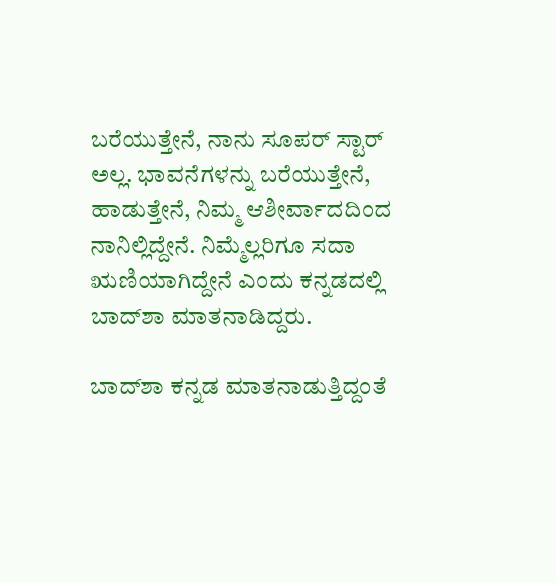ಬರೆಯುತ್ತೇನೆ, ನಾನು ಸೂಪರ್ ಸ್ಟಾರ್ ಅಲ್ಲ. ಭಾವನೆಗಳನ್ನು ಬರೆಯುತ್ತೇನೆ, ಹಾಡುತ್ತೇನೆ, ನಿಮ್ಮ ಆಶೀರ್ವಾದದಿಂದ ನಾನಿಲ್ಲಿದ್ದೇನೆ. ನಿಮ್ಮೆಲ್ಲರಿಗೂ ಸದಾ ಋಣಿಯಾಗಿದ್ದೇನೆ ಎಂದು ಕನ್ನಡದಲ್ಲಿ ಬಾದ್‌ಶಾ ಮಾತನಾಡಿದ್ದರು.

ಬಾದ್‌ಶಾ ಕನ್ನಡ ಮಾತನಾಡುತ್ತಿದ್ದಂತೆ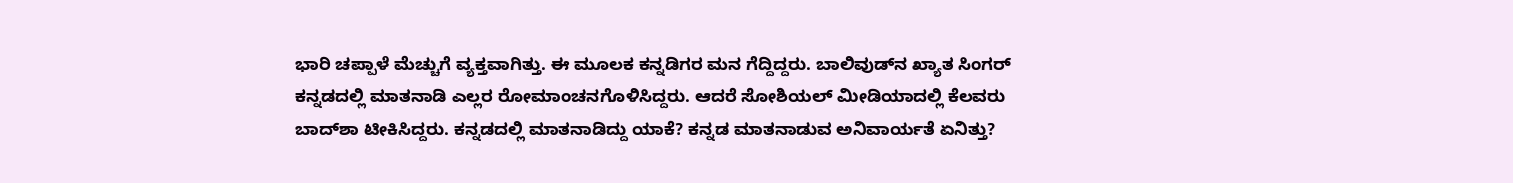ಭಾರಿ ಚಪ್ಪಾಳೆ ಮೆಚ್ಚುಗೆ ವ್ಯಕ್ತವಾಗಿತ್ತು. ಈ ಮೂಲಕ ಕನ್ನಡಿಗರ ಮನ ಗೆದ್ದಿದ್ದರು. ಬಾಲಿವುಡ್‌ನ ಖ್ಯಾತ ಸಿಂಗರ್ ಕನ್ನಡದಲ್ಲಿ ಮಾತನಾಡಿ ಎಲ್ಲರ ರೋಮಾಂಚನಗೊಳಿಸಿದ್ದರು. ಆದರೆ ಸೋಶಿಯಲ್ ಮೀಡಿಯಾದಲ್ಲಿ ಕೆಲವರು ಬಾದ್‌ಶಾ ಟೀಕಿಸಿದ್ದರು. ಕನ್ನಡದಲ್ಲಿ ಮಾತನಾಡಿದ್ದು ಯಾಕೆ? ಕನ್ನಡ ಮಾತನಾಡುವ ಅನಿವಾರ್ಯತೆ ಏನಿತ್ತು?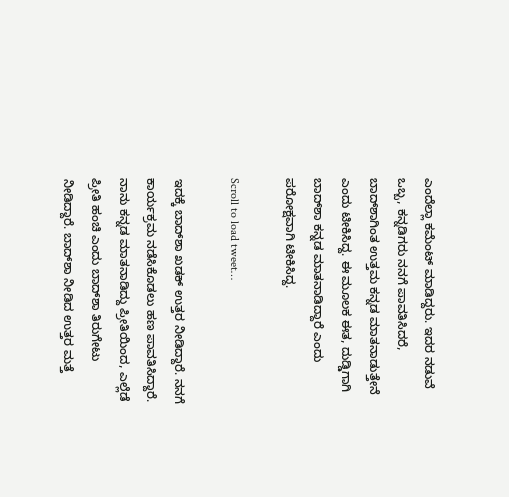ಎಂದೆಲ್ಲಾ ಕಮೆಂಟ್ ಮಾಡಿದ್ದರು. ಇದರ ನಡುವೆ ಒಬ್ಬ, ಕನ್ನಡಿಗರು ನನಗೆ ಪಾವತಿಸಿದರೆ, ಬಾದ್‌ಶಾಗಿಂತ ಉತ್ತಮ ಕನ್ನಡ ಮಾತನಾಡುತ್ತೇನೆ ಎಂದು ಟೀಕಿಸಿದ್ದ. ಈ ಮೂಲಕ ಈತ, ದುಡ್ಡಿಗಾಗಿ ಬಾದ್‌ಶಾ ಕನ್ನಡ ಮಾತನಾಡಿದ್ದಾರೆ ಎಂದು ಪರೋಕ್ಷವಾಗಿ ಟೀಕಿಸಿದ್ದ.

Scroll to load tweet…

ಇದಕ್ಕೆ ಬಾದ್‌ಶಾ ಖಡಕ್ ಉತ್ತರ ನೀಡಿದ್ದಾರೆ. ನನಗೆ ಕಾರ್ಯಕ್ರಮ ನಡೆಸಿಕೊಡಲು ಹಣ ಪಾವತಿಸಿದ್ದಾರೆ. ನಾನು ಕನ್ನಡ ಮಾತನಾಡಿದ್ದು ಪ್ರೀತಿಯಿಂದ, ಎಲ್ಲೆಡೆ ಪ್ರೀತಿ ಹಂಚಿ ಎಂದು ಬಾದ್‌ಶಾ ತಿರುಗೇಟು ನೀಡಿದ್ದಾರೆ. ಬಾದ್‌ಶಾ ನೀಡಿದ ಉತ್ತರ ಮತ್ತೆ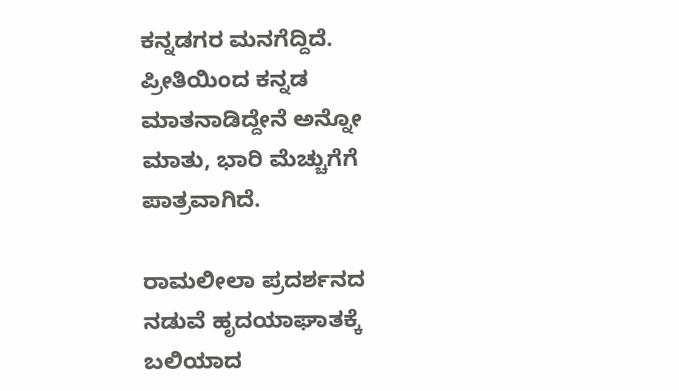ಕನ್ನಡಗರ ಮನಗೆದ್ದಿದೆ. ಪ್ರೀತಿಯಿಂದ ಕನ್ನಡ ಮಾತನಾಡಿದ್ದೇನೆ ಅನ್ನೋ ಮಾತು, ಭಾರಿ ಮೆಚ್ಚುಗೆಗೆ ಪಾತ್ರವಾಗಿದೆ.

ರಾಮಲೀಲಾ ಪ್ರದರ್ಶನದ ನಡುವೆ ಹೃದಯಾಘಾತಕ್ಕೆ ಬಲಿಯಾದ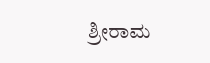ಶ್ರೀರಾಮ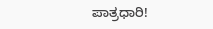ಪಾತ್ರಧಾರಿ!